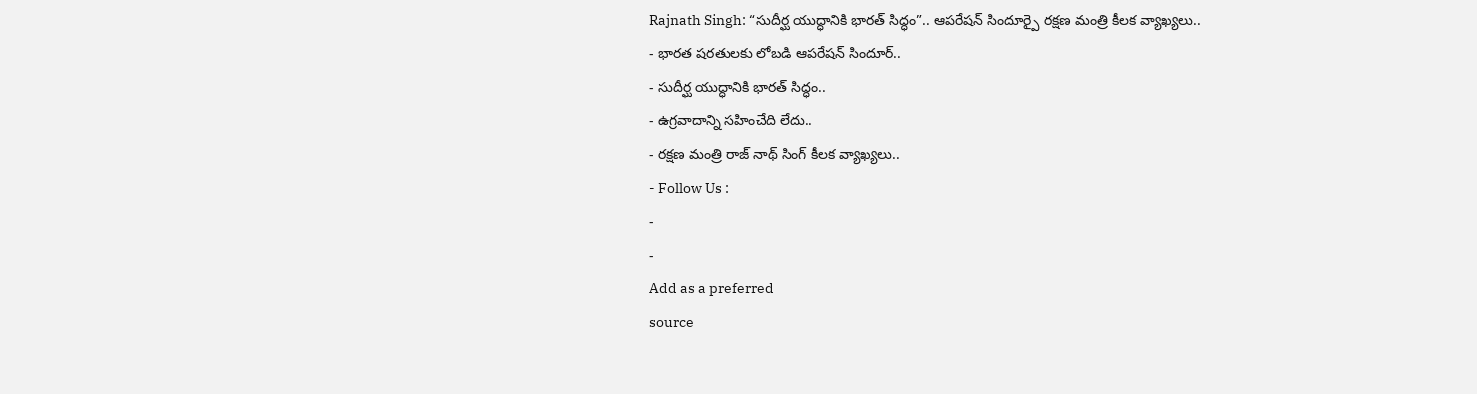Rajnath Singh: “సుదీర్ఘ యుద్ధానికి భారత్ సిద్ధం”.. ఆపరేషన్ సిందూర్పై రక్షణ మంత్రి కీలక వ్యాఖ్యలు..
- భారత షరతులకు లోబడి ఆపరేషన్ సిందూర్..
- సుదీర్ఘ యుద్ధానికి భారత్ సిద్ధం..
- ఉగ్రవాదాన్ని సహించేది లేదు..
- రక్షణ మంత్రి రాజ్ నాథ్ సింగ్ కీలక వ్యాఖ్యలు..
- Follow Us :
-
-
Add as a preferred
source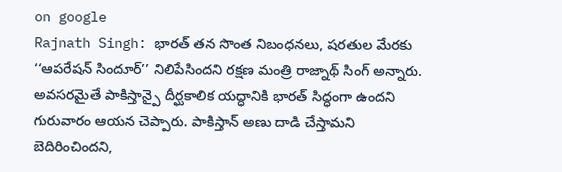on google
Rajnath Singh: భారత్ తన సొంత నిబంధనలు, షరతుల మేరకు ‘‘ఆపరేషన్ సిందూర్’’ నిలిపేసిందని రక్షణ మంత్రి రాజ్నాథ్ సింగ్ అన్నారు. అవసరమైతే పాకిస్తాన్పై దీర్ఘకాలిక యద్ధానికి భారత్ సిద్ధంగా ఉందని గురువారం ఆయన చెప్పారు. పాకిస్తాన్ అణు దాడి చేస్తామని బెదిరించిందని,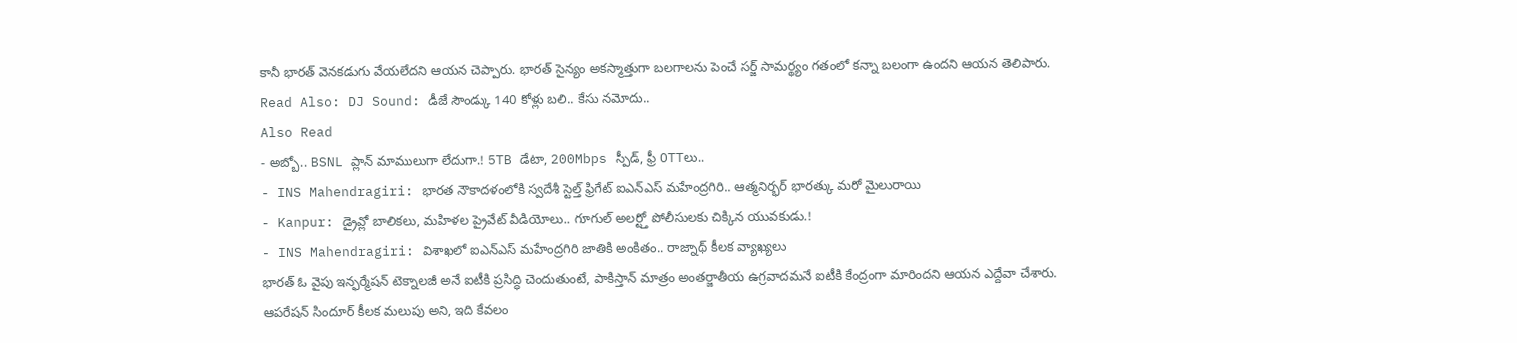కానీ భారత్ వెనకడుగు వేయలేదని ఆయన చెప్పారు. భారత్ సైన్యం అకస్మాత్తుగా బలగాలను పెంచే సర్జ్ సామర్థ్యం గతంలో కన్నా బలంగా ఉందని ఆయన తెలిపారు.
Read Also: DJ Sound: డీజే సౌండ్కు 140 కోళ్లు బలి.. కేసు నమోదు..
Also Read
- అబ్బో.. BSNL ప్లాన్ మాములుగా లేదుగా.! 5TB డేటా, 200Mbps స్పీడ్, ఫ్రీ OTTలు..
- INS Mahendragiri: భారత నౌకాదళంలోకి స్వదేశీ స్టెల్త్ ఫ్రిగేట్ ఐఎన్ఎస్ మహేంద్రగిరి.. ఆత్మనిర్భర్ భారత్కు మరో మైలురాయి
- Kanpur: డ్రైవ్లో బాలికలు, మహిళల ప్రైవేట్ వీడియోలు.. గూగుల్ అలర్ట్తో పోలీసులకు చిక్కిన యువకుడు.!
- INS Mahendragiri: విశాఖలో ఐఎన్ఎస్ మహేంద్రగిరి జాతికి అంకితం.. రాజ్నాథ్ కీలక వ్యాఖ్యలు
భారత్ ఓ వైపు ఇన్ఫర్మేషన్ టెక్నాలజీ అనే ఐటీకి ప్రసిద్ధి చెందుతుంటే, పాకిస్తాన్ మాత్రం అంతర్జాతీయ ఉగ్రవాదమనే ఐటీకి కేంద్రంగా మారిందని ఆయన ఎద్దేవా చేశారు. ఆపరేషన్ సిందూర్ కీలక మలుపు అని, ఇది కేవలం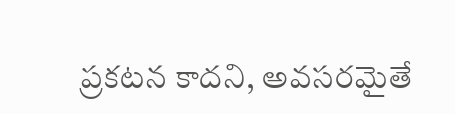ప్రకటన కాదని, అవసరమైతే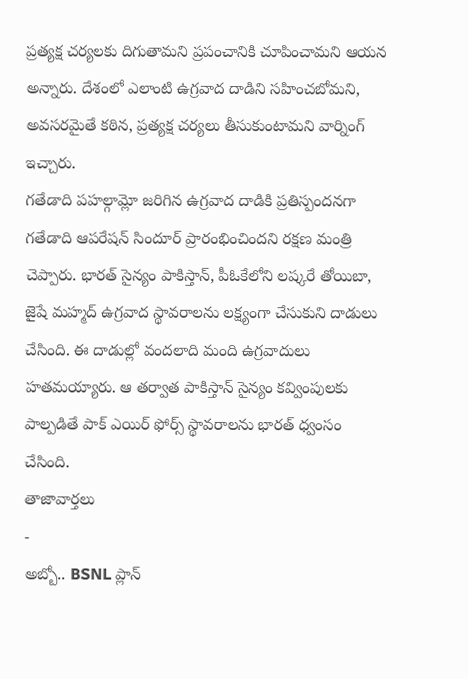ప్రత్యక్ష చర్యలకు దిగుతామని ప్రపంచానికి చూపించామని ఆయన అన్నారు. దేశంలో ఎలాంటి ఉగ్రవాద దాడిని సహించబోమని, అవసరమైతే కఠిన, ప్రత్యక్ష చర్యలు తీసుకుంటామని వార్నింగ్ ఇచ్చారు.
గతేడాది పహల్గామ్లో జరిగిన ఉగ్రవాద దాడికి ప్రతిస్పందనగా గతేడాది ఆపరేషన్ సిందూర్ ప్రారంభించిందని రక్షణ మంత్రి చెప్పారు. భారత్ సైన్యం పాకిస్తాన్, పీఓకేలోని లష్కరే తోయిబా, జైషే మహ్మద్ ఉగ్రవాద స్థావరాలను లక్ష్యంగా చేసుకుని దాడులు చేసింది. ఈ దాడుల్లో వందలాది మంది ఉగ్రవాదులు హతమయ్యారు. ఆ తర్వాత పాకిస్తాన్ సైన్యం కవ్వింపులకు పాల్పడితే పాక్ ఎయిర్ ఫోర్స్ స్థావరాలను భారత్ ధ్వంసం చేసింది.
తాజావార్తలు
-
అబ్బో.. BSNL ప్లాన్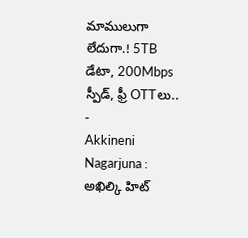మాములుగా లేదుగా.! 5TB డేటా, 200Mbps స్పీడ్, ఫ్రీ OTTలు..
-
Akkineni Nagarjuna : అఖిల్కి హిట్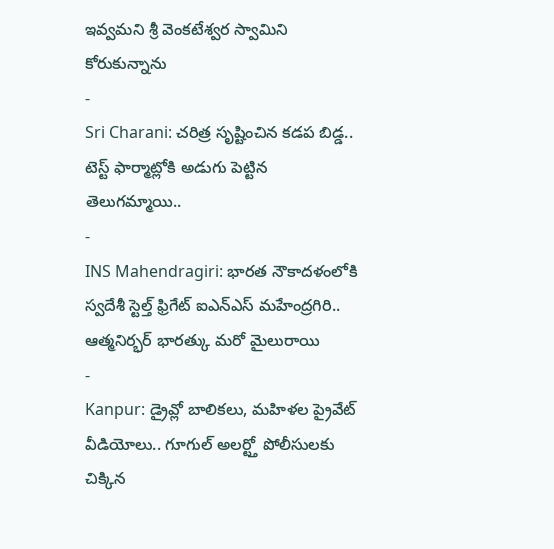ఇవ్వమని శ్రీ వెంకటేశ్వర స్వామిని కోరుకున్నాను
-
Sri Charani: చరిత్ర సృష్టించిన కడప బిడ్డ.. టెస్ట్ ఫార్మాట్లోకి అడుగు పెట్టిన తెలుగమ్మాయి..
-
INS Mahendragiri: భారత నౌకాదళంలోకి స్వదేశీ స్టెల్త్ ఫ్రిగేట్ ఐఎన్ఎస్ మహేంద్రగిరి.. ఆత్మనిర్భర్ భారత్కు మరో మైలురాయి
-
Kanpur: డ్రైవ్లో బాలికలు, మహిళల ప్రైవేట్ వీడియోలు.. గూగుల్ అలర్ట్తో పోలీసులకు చిక్కిన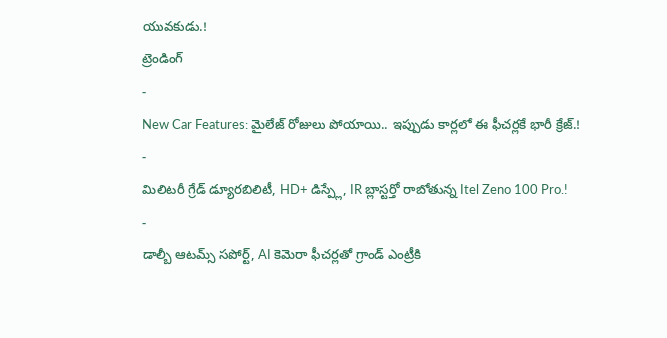యువకుడు.!
ట్రెండింగ్
-
New Car Features: మైలేజ్ రోజులు పోయాయి.. ఇప్పుడు కార్లలో ఈ ఫీచర్లకే భారీ క్రేజ్.!
-
మిలిటరీ గ్రేడ్ డ్యూరబిలిటీ, HD+ డిస్ప్లే, IR బ్లాస్టర్తో రాబోతున్న Itel Zeno 100 Pro.!
-
డాల్బీ ఆటమ్స్ సపోర్ట్, AI కెమెరా ఫీచర్లతో గ్రాండ్ ఎంట్రీకి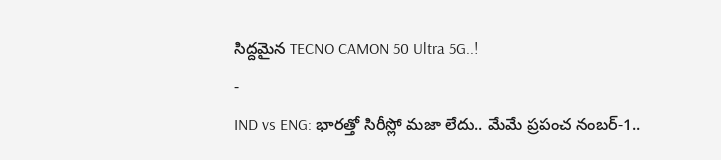సిద్దమైన TECNO CAMON 50 Ultra 5G..!
-
IND vs ENG: భారత్తో సిరీస్లో మజా లేదు.. మేమే ప్రపంచ నంబర్-1..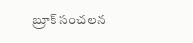బ్రూక్ సంచలన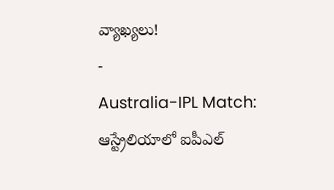వ్యాఖ్యలు!
-
Australia-IPL Match: ఆస్ట్రేలియాలో ఐపీఎల్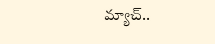మ్యాచ్..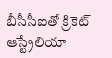బీసీసీఐతో క్రికెట్ ఆస్ట్రేలియా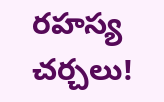రహస్య చర్చలు!